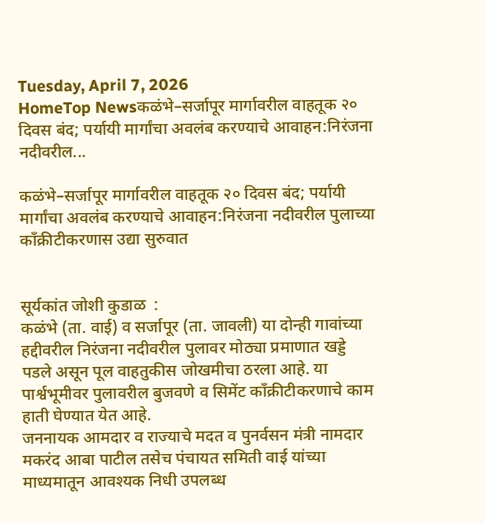Tuesday, April 7, 2026
HomeTop Newsकळंभे–सर्जापूर मार्गावरील वाहतूक २० दिवस बंद; पर्यायी मार्गांचा अवलंब करण्याचे आवाहन:निरंजना नदीवरील...

कळंभे–सर्जापूर मार्गावरील वाहतूक २० दिवस बंद; पर्यायी मार्गांचा अवलंब करण्याचे आवाहन:निरंजना नदीवरील पुलाच्या काँक्रीटीकरणास उद्या सुरुवात


सूर्यकांत जोशी कुडाळ  :
कळंभे (ता. वाई) व सर्जापूर (ता. जावली) या दोन्ही गावांच्या हद्दीवरील निरंजना नदीवरील पुलावर मोठ्या प्रमाणात खड्डे पडले असून पूल वाहतुकीस जोखमीचा ठरला आहे. या पार्श्वभूमीवर पुलावरील बुजवणे व सिमेंट काँक्रीटीकरणाचे काम हाती घेण्यात येत आहे.
जननायक आमदार व राज्याचे मदत व पुनर्वसन मंत्री नामदार मकरंद आबा पाटील तसेच पंचायत समिती वाई यांच्या माध्यमातून आवश्यक निधी उपलब्ध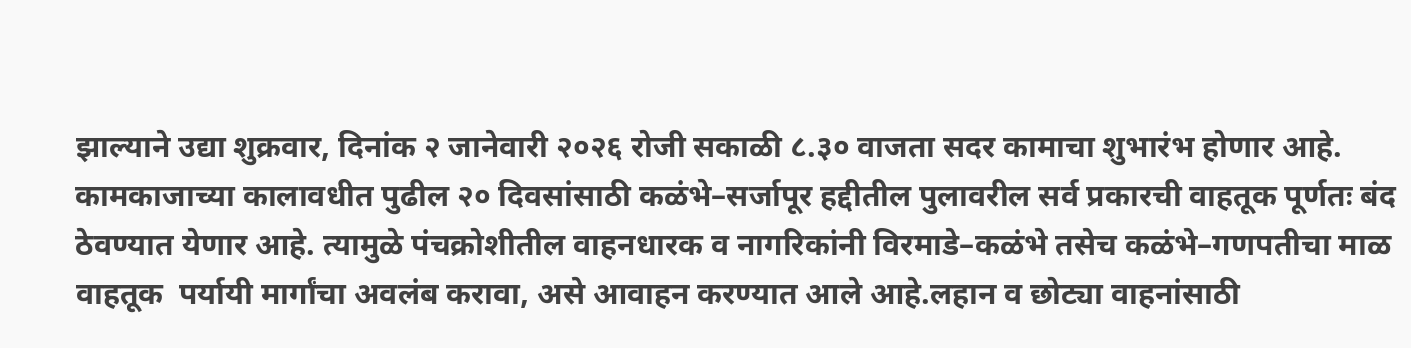झाल्याने उद्या शुक्रवार, दिनांक २ जानेवारी २०२६ रोजी सकाळी ८.३० वाजता सदर कामाचा शुभारंभ होणार आहे.
कामकाजाच्या कालावधीत पुढील २० दिवसांसाठी कळंभे–सर्जापूर हद्दीतील पुलावरील सर्व प्रकारची वाहतूक पूर्णतः बंद ठेवण्यात येणार आहे. त्यामुळे पंचक्रोशीतील वाहनधारक व नागरिकांनी विरमाडे–कळंभे तसेच कळंभे–गणपतीचा माळ वाहतूक  पर्यायी मार्गांचा अवलंब करावा, असे आवाहन करण्यात आले आहे.लहान व छोट्या वाहनांसाठी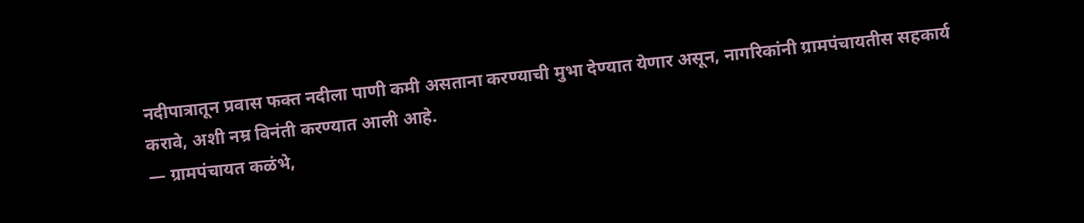नदीपात्रातून प्रवास फक्त नदीला पाणी कमी असताना करण्याची मुभा देण्यात येणार असून, नागरिकांनी ग्रामपंचायतीस सहकार्य करावे, अशी नम्र विनंती करण्यात आली आहे.
— ग्रामपंचायत कळंभे,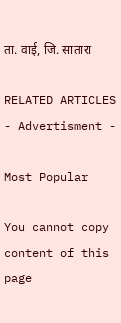ता. वाई, जि. सातारा

RELATED ARTICLES
- Advertisment -

Most Popular

You cannot copy content of this page